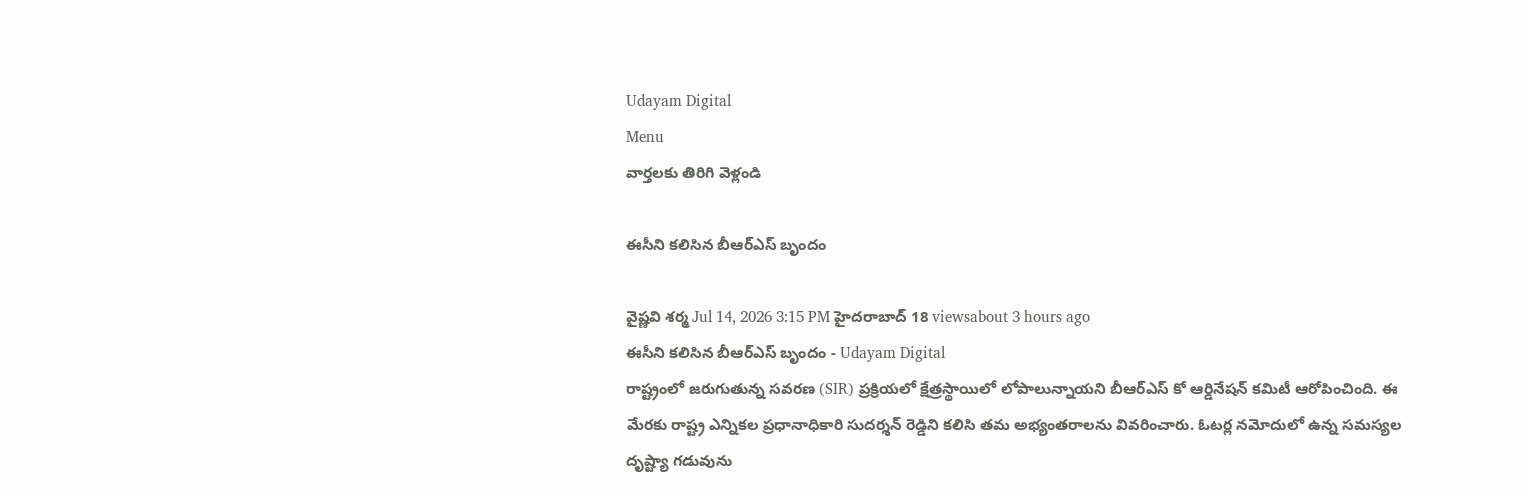Udayam Digital
Menu
వార్తలకు తిరిగి వెళ్లండి

ఈసీని కలిసిన బీఆర్‌ఎస్‌ బృందం

వైష్ణవి శర్మ Jul 14, 2026 3:15 PM హైదరాబాద్ 18 viewsabout 3 hours ago
ఈసీని కలిసిన బీఆర్‌ఎస్‌ బృందం - Udayam Digital
రాష్ట్రంలో జరుగుతున్న సవరణ (SIR) ప్రక్రియలో క్షేత్రస్థాయిలో లోపాలున్నాయని బీఆర్‌ఎస్‌ కో ఆర్డినేషన్ కమిటీ ఆరోపించింది. ఈ మేరకు రాష్ట్ర ఎన్నికల ప్రధానాధికారి సుదర్శన్ రెడ్డిని కలిసి తమ అభ్యంతరాలను వివరించారు. ఓటర్ల నమోదులో ఉన్న సమస్యల దృష్ట్యా గడువును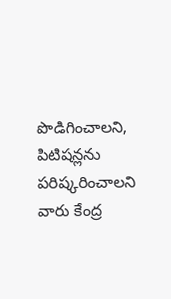పొడిగించాలని, పిటిషన్లను పరిష్కరించాలని వారు కేంద్ర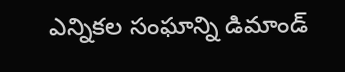ఎన్నికల సంఘాన్ని డిమాండ్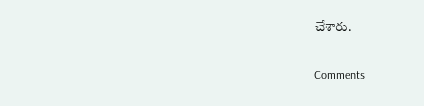చేశారు.

Comments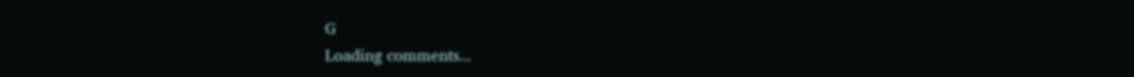G
Loading comments...